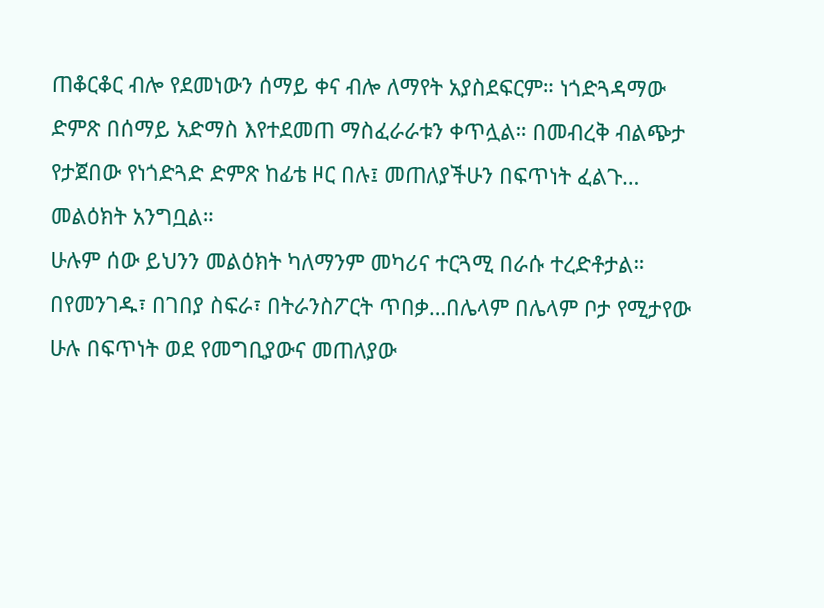ጠቆርቆር ብሎ የደመነውን ሰማይ ቀና ብሎ ለማየት አያስደፍርም። ነጎድጓዳማው ድምጽ በሰማይ አድማስ እየተደመጠ ማስፈራራቱን ቀጥሏል። በመብረቅ ብልጭታ የታጀበው የነጎድጓድ ድምጽ ከፊቴ ዞር በሉ፤ መጠለያችሁን በፍጥነት ፈልጉ… መልዕክት አንግቧል።
ሁሉም ሰው ይህንን መልዕክት ካለማንም መካሪና ተርጓሚ በራሱ ተረድቶታል። በየመንገዱ፣ በገበያ ስፍራ፣ በትራንስፖርት ጥበቃ…በሌላም በሌላም ቦታ የሚታየው ሁሉ በፍጥነት ወደ የመግቢያውና መጠለያው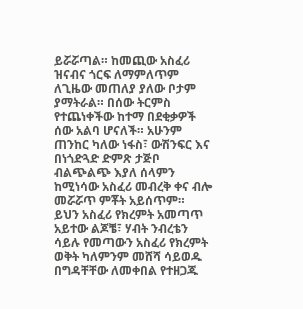ይሯሯጣል። ከመጪው አስፈሪ ዝናብና ጎርፍ ለማምለጥም ለጊዜው መጠለያ ያለው ቦታም ያማትራል። በሰው ትርምስ የተጨነቀችው ከተማ በደቂቃዎች ሰው አልባ ሆናለች። አሁንም ጠንከር ካለው ነፋስ፣ ውሽንፍር እና በነጎድጓድ ድምጽ ታጅቦ ብልጭልጭ እያለ ሰላምን ከሚነሳው አስፈሪ መብረቅ ቀና ብሎ መሯሯጥ ምቾት አይሰጥም።
ይህን አስፈሪ የክረምት አመጣጥ አይተው ልጆቼ፣ ሃብት ንብረቴን ሳይሉ የመጣውን አስፈሪ የክረምት ወቅት ካለምንም መሸሻ ሳይወዱ በግዳቸቸው ለመቀበል የተዘጋጁ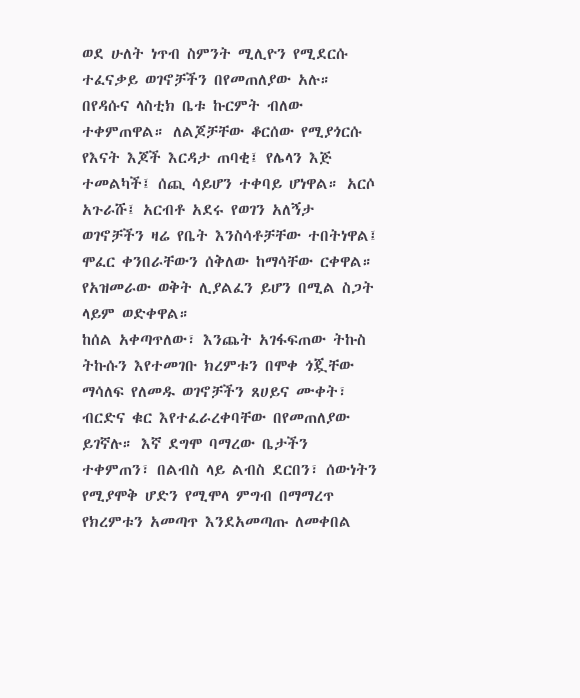ወደ ሁለት ነጥብ ስምንት ሚሊዮን የሚደርሱ ተፈናቃይ ወገኖቻችን በየመጠለያው አሉ። በየዳሱና ላስቲክ ቤቱ ኩርምት ብለው ተቀምጠዋል። ለልጆቻቸው ቆርሰው የሚያጎርሱ የእናት እጆች እርዳታ ጠባቂ፤ የሌላን እጅ ተመልካች፤ ሰጪ ሳይሆን ተቀባይ ሆነዋል። አርሶ አጉራሹ፤ አርብቶ አደሩ የወገን አለኝታ ወገኖቻችን ዛሬ የቤት እንስሳቶቻቸው ተበትነዋል፤ ሞፈር ቀንበራቸውን ሰቅለው ከማሳቸው ርቀዋል። የአዝመራው ወቅት ሊያልፈን ይሆን በሚል ስጋት ላይም ወድቀዋል።
ከሰል አቀጣጥለው፣ እንጨት አገፋፍጠው ትኩስ ትኩሱን እየተመገቡ ክረምቱን በሞቀ ጎጇቸው ማሳለፍ የለመዱ ወገኖቻችን ጸሀይና ሙቀት፣ ብርድና ቁር እየተፈራረቀባቸው በየመጠለያው ይገኛሉ። እኛ ደግሞ ባማረው ቤታችን ተቀምጠን፣ በልብስ ላይ ልብስ ደርበን፣ ሰውነትን የሚያሞቅ ሆድን የሚሞላ ምግብ በማማረጥ የክረምቱን አመጣጥ እንደአመጣጡ ለመቀበል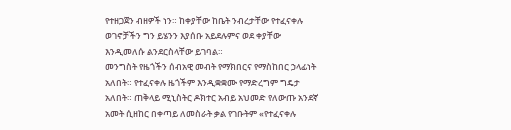የተዘጋጀን ብዘዎች ነን። ከቀያቸው ከቤት ንብረታቸው የተፈናቀሉ ወገኖቻችን ግን ይሄንን እያሰቡ አይደሉምና ወደ ቀያቸው እንዲመለሱ ልንደርስላቸው ይገባል።
መንግስት የዜጎችን ሰብአዊ መብት የማክበርና የማስከበር ኃላፊነት አለበት። የተፈናቀሉ ዜጎችም እንዲቋቋሙ የማድረግም ግዴታ አለበት። ጠቅላይ ሚኒስትር ዶክተር አብይ አህመድ የለውጡ አንደኛ አመት ሲዘከር በቀጣይ ለመስራት ቃል የገቡትም «የተፈናቀሉ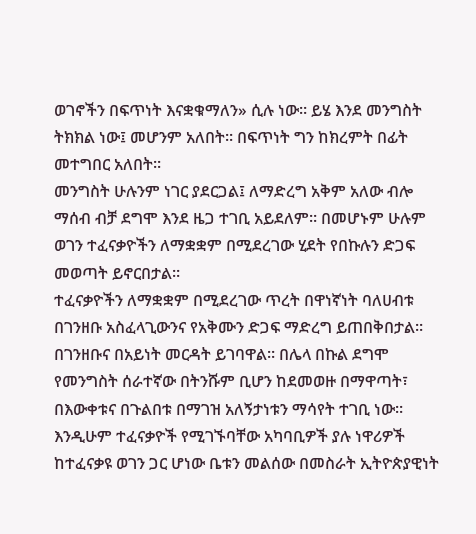ወገኖችን በፍጥነት እናቋቁማለን» ሲሉ ነው። ይሄ እንደ መንግስት ትክክል ነው፤ መሆንም አለበት። በፍጥነት ግን ከክረምት በፊት መተግበር አለበት፡፡
መንግስት ሁሉንም ነገር ያደርጋል፤ ለማድረግ አቅም አለው ብሎ ማሰብ ብቻ ደግሞ እንደ ዜጋ ተገቢ አይደለም። በመሆኑም ሁሉም ወገን ተፈናቃዮችን ለማቋቋም በሚደረገው ሂደት የበኩሉን ድጋፍ መወጣት ይኖርበታል።
ተፈናቃዮችን ለማቋቋም በሚደረገው ጥረት በዋነኛነት ባለሀብቱ በገንዘቡ አስፈላጊውንና የአቅሙን ድጋፍ ማድረግ ይጠበቅበታል። በገንዘቡና በአይነት መርዳት ይገባዋል። በሌላ በኩል ደግሞ የመንግስት ሰራተኛው በትንሹም ቢሆን ከደመወዙ በማዋጣት፣ በእውቀቱና በጉልበቱ በማገዝ አለኝታነቱን ማሳየት ተገቢ ነው።
እንዲሁም ተፈናቃዮች የሚገኙባቸው አካባቢዎች ያሉ ነዋሪዎች ከተፈናቃዩ ወገን ጋር ሆነው ቤቱን መልሰው በመስራት ኢትዮጵያዊነት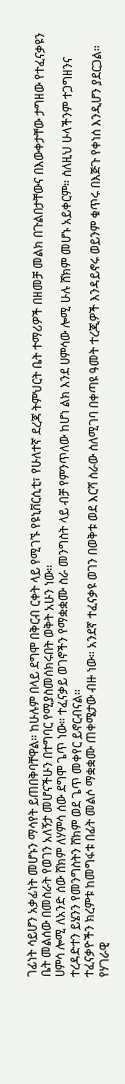ገፊነት ሳይሆን አቃፊነት መሆኑን ማሳየት ይጠበቅባቸዋል። ከሁሉም በላይ ደግሞ በቅርብ ርቀት ላይ የሚገኙ የዩኒቨርሲቲ፣ የሁለተኛ ደረጃ ትምህርት ቤት ተማሪዎች በዘመቻ መልክ በጉልበታቸውና በእውቀታቸው ታግዘው የተፈናቃዩን ቤት መልሰው በመስራት የወገን አለኝታ መሆናችሁን በተግባር የሚያስመሰክሩበት ወቅት አሁን ነው፡፡
ሀምሳ ሎሚ ለአንድ ሰው ሸክም ለሃምሳ ሰው ደግሞ ጌጥ ነው። ተፈናቃይ ወገኖችን የማቋቋሙ ስራ መንግስት ላይ ብቻ የምንጥለው ከሆነ ልክ እንደ ሀምሳው ሎሚ ሁሉ ሸክም መሆኑ አይቀርም። ስለዚህ ሁላችንም ተጋግዘንና ተረዳድተን ይሄንን የመንግስትን ሸክም ወደ ጌጥ መቀየር ይኖርብናል።
ተፈናቃዮችን ክረምቱ ከመግፋቱ በፊት መልሶ ማቋቋሙ ጠቀሜታው ብዙ ነው። አንደኛ ተፈናቃዩ ወገን በወቅቱ ወደ እርሻ ስራው ስለሚገባ በቀጣዩ ዓመት ተረጂዎች እንዳይኖሩ ወይንም ቁጥሩ በእጅጉ የቀነሰ እንዲሆን ያደርጋል። የሃገራዊ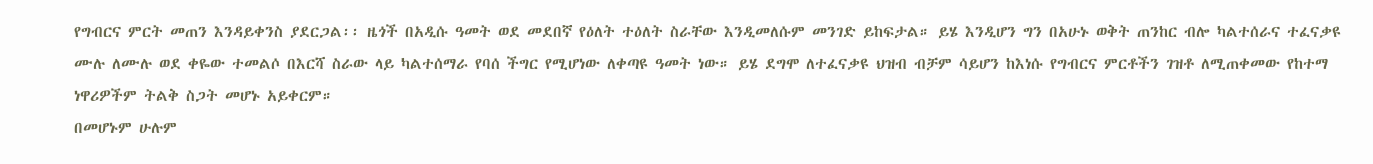የግብርና ምርት መጠን እንዳይቀንስ ያደርጋል፡፡ ዜጎች በአዲሱ ዓመት ወደ መደበኛ የዕለት ተዕለት ስራቸው እንዲመለሱም መንገድ ይከፍታል። ይሄ እንዲሆን ግን በአሁኑ ወቅት ጠንከር ብሎ ካልተሰራና ተፈናቃዩ ሙሉ ለሙሉ ወደ ቀዬው ተመልሶ በእርሻ ስራው ላይ ካልተሰማራ የባሰ ችግር የሚሆነው ለቀጣዩ ዓመት ነው። ይሄ ደግሞ ለተፈናቃዩ ህዝብ ብቻም ሳይሆን ከእነሱ የግብርና ምርቶችን ገዝቶ ለሚጠቀመው የከተማ ነዋሪዎችም ትልቅ ስጋት መሆኑ አይቀርም።
በመሆኑም ሁሉም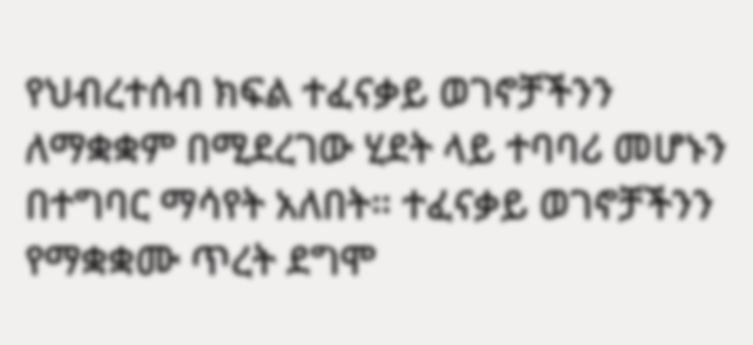የህብረተሰብ ክፍል ተፈናቃይ ወገኖቻችንን ለማቋቋም በሚደረገው ሂደት ላይ ተባባሪ መሆኑን በተግባር ማሳየት አለበት። ተፈናቃይ ወገኖቻችንን የማቋቋሙ ጥረት ደግሞ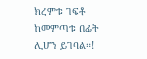ክረምቱ ገፍቶ ከመምጣቱ በፊት ሊሆን ይገባል።!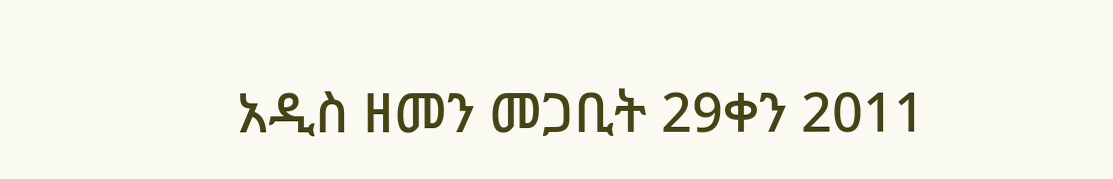አዲስ ዘመን መጋቢት 29ቀን 2011